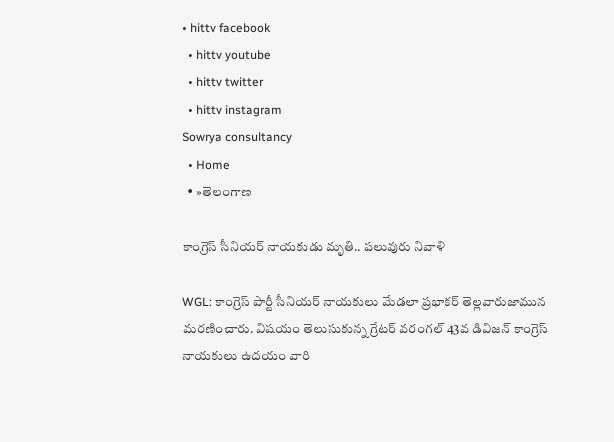• hittv facebook
  • hittv youtube
  • hittv twitter
  • hittv instagram
Sowrya consultancy
  • Home
  • »తెలంగాణ

కాంగ్రెస్ సీనియర్ నాయకుడు మృతి.. పలువురు నివాళి

WGL: కాంగ్రెస్ పార్టీ సీనియర్ నాయకులు మేడలా ప్రభాకర్ తెల్లవారుజామున మరణించారు. విషయం తెలుసుకున్న గ్రేటర్ వరంగల్ 43వ డివిజన్ కాంగ్రెస్ నాయకులు ఉదయం వారి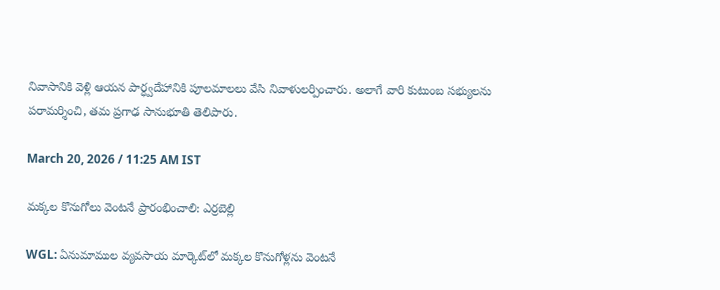నివాసానికి వెళ్లి ఆయన పార్ధ్వదేహానికి పూలమాలలు వేసి నివాళులర్పించారు. అలాగే వారి కుటుంబ సభ్యులను పరామర్శించి, తమ ప్రగాఢ సానుభూతి తెలిపారు.

March 20, 2026 / 11:25 AM IST

మక్కల కొనుగోలు వెంటనే ప్రారంభించాలి: ఎర్రబెల్లి

WGL: ఏనుమాముల వ్యవసాయ మార్కెట్‌లో మక్కల కొనుగోళ్లను వెంటనే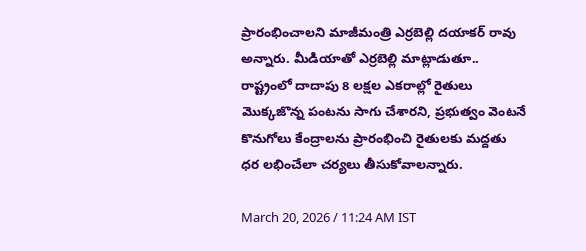ప్రారంభించాలని మాజీమంత్రి ఎర్రబెల్లి దయాకర్ రావు అన్నారు. మీడియాతో ఎర్రబెల్లి మాట్లాడుతూ.. రాష్ట్రంలో దాదాపు 8 లక్షల ఎకరాల్లో రైతులు మొక్కజొన్న పంటను సాగు చేశారని, ప్రభుత్వం వెంటనే కొనుగోలు కేంద్రాలను ప్రారంభించి రైతులకు మద్దతు ధర లభించేలా చర్యలు తీసుకోవాలన్నారు.

March 20, 2026 / 11:24 AM IST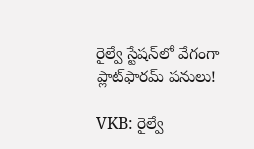రైల్వే స్టేషన్‌లో వేగంగా ప్లాట్‌ఫారమ్ పనులు!

VKB: రైల్వే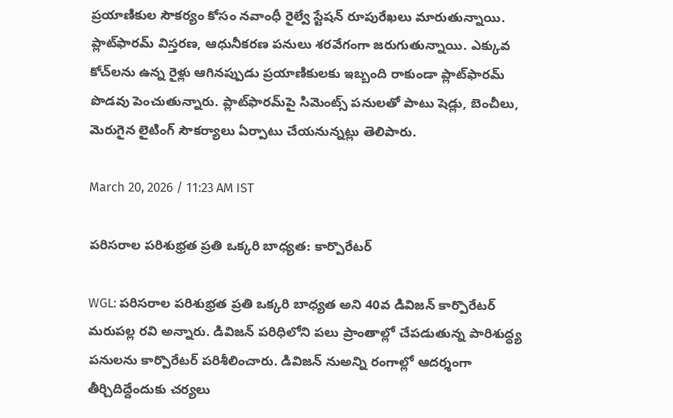ప్రయాణికుల సౌకర్యం కోసం నవాంధీ రైల్వే స్టేషన్ రూపురేఖలు మారుతున్నాయి. ప్లాట్‌ఫారమ్ విస్తరణ, ఆధునీకరణ పనులు శరవేగంగా జరుగుతున్నాయి. ఎక్కువ కోచ్‌లను ఉన్న రైళ్లు ఆగినప్పుడు ప్రయాణికులకు ఇబ్బంది రాకుండా ప్లాట్‌ఫారమ్ పొడవు పెంచుతున్నారు. ప్లాట్‌ఫారమ్‌పై సిమెంట్స్ పనులతో పాటు షెడ్లు, బెంచీలు, మెరుగైన లైటింగ్ సౌకర్యాలు ఏర్పాటు చేయనున్నట్లు తెలిపారు.

March 20, 2026 / 11:23 AM IST

పరిసరాల పరిశుభ్రత ప్రతి ఒక్కరి బాధ్యత: కార్పొరేటర్

WGL: పరిసరాల పరిశుభ్రత ప్రతి ఒక్కరి బాధ్యత అని 40వ డివిజన్ కార్పొరేటర్ మరుపల్ల రవి అన్నారు. డివిజన్ పరిధిలోని పలు ప్రాంతాల్లో చేపడుతున్న పారిశుద్ధ్య పనులను కార్పొరేటర్ పరిశీలించారు. డివిజన్ నుఅన్ని రంగాల్లో ఆదర్శంగా తీర్చిదిద్దేందుకు చర్యలు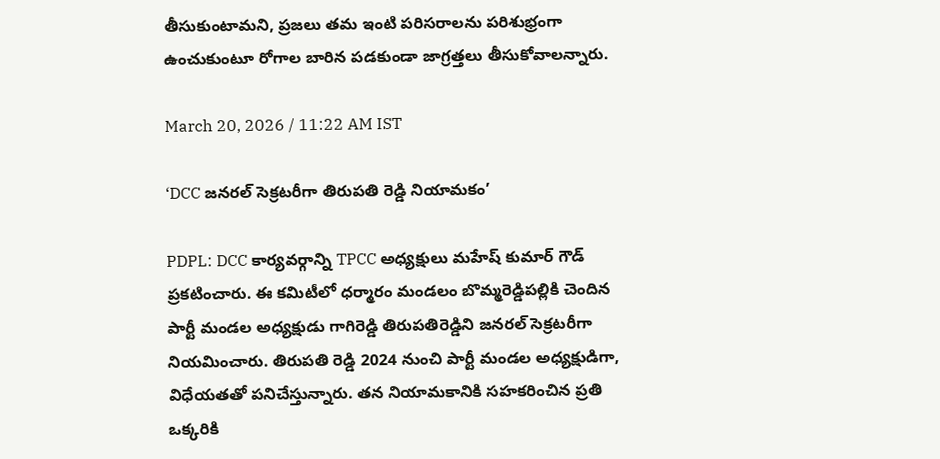తీసుకుంటామని, ప్రజలు తమ ఇంటి పరిసరాలను పరిశుభ్రంగా ఉంచుకుంటూ రోగాల బారిన పడకుండా జాగ్రత్తలు తీసుకోవాలన్నారు.

March 20, 2026 / 11:22 AM IST

‘DCC జనరల్ సెక్రటరీగా తిరుపతి రెడ్డి నియామకం’

PDPL: DCC కార్యవర్గాన్ని TPCC అధ్యక్షులు మహేష్ కుమార్ గౌడ్ ప్రకటించారు. ఈ కమిటీలో ధర్మారం మండలం బొమ్మరెడ్డిపల్లికి చెందిన పార్టీ మండల అధ్యక్షుడు గాగిరెడ్డి తిరుపతిరెడ్డిని జనరల్ సెక్రటరీగా నియమించారు. తిరుపతి రెడ్డి 2024 నుంచి పార్టీ మండల అధ్యక్షుడిగా, విధేయతతో పనిచేస్తున్నారు. తన నియామకానికి సహకరించిన ప్రతి ఒక్కరికి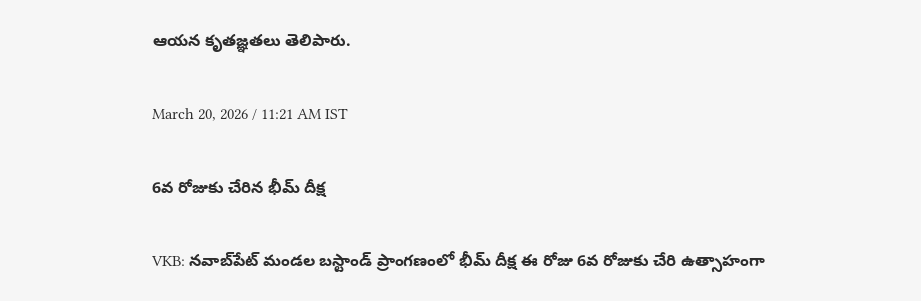ఆయన కృతజ్ఞతలు తెలిపారు.

March 20, 2026 / 11:21 AM IST

6వ రోజుకు చేరిన భీమ్ దీక్ష

VKB: నవాబ్‌పేట్ మండల బస్టాండ్ ప్రాంగణంలో భీమ్ దీక్ష ఈ రోజు 6వ రోజుకు చేరి ఉత్సాహంగా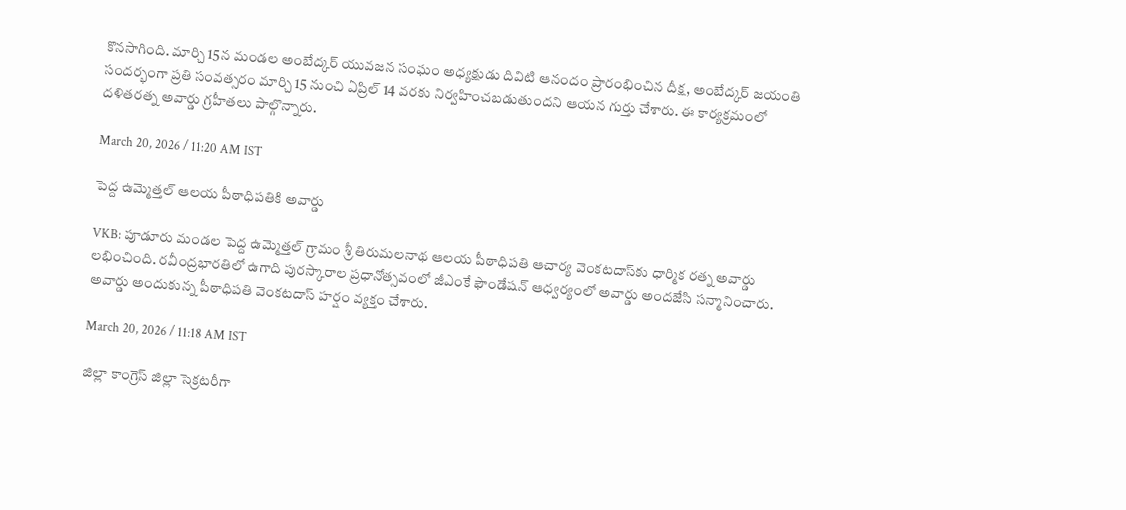కొనసాగింది. మార్చి 15న మండల అంబేద్కర్ యువజన సంఘం అధ్యక్షుడు దివిటి ఆనందం ప్రారంభించిన దీక్ష, అంబేద్కర్ జయంతి సందర్భంగా ప్రతి సంవత్సరం మార్చి 15 నుంచి ఏప్రిల్ 14 వరకు నిర్వహించబడుతుందని ఆయన గుర్తు చేశారు. ఈ కార్యక్రమంలో దళితరత్న అవార్డు గ్రహీతలు పాల్గొన్నారు.

March 20, 2026 / 11:20 AM IST

పెద్ద ఉమ్మెత్తల్ ఆలయ పీఠాధిపతికి అవార్డు

VKB: పూడూరు మండల పెద్ద ఉమ్మెత్తల్ గ్రామం శ్రీ తిరుమలనాథ ఆలయ పీఠాధిపతి ఆచార్య వెంకటదాస్‌కు ధార్మిక రత్న అవార్డు లభించింది. రవీంద్రభారతిలో ఉగాది పురస్కారాల ప్రధానోత్సవంలో జీఎంకే ఫౌండేషన్ ఆధ్వర్యంలో అవార్డు అందజేసి సన్మానించారు. అవార్డు అందుకున్న పీఠాధిపతి వెంకటదాస్ హర్షం వ్యక్తం చేశారు.

March 20, 2026 / 11:18 AM IST

జిల్లా కాంగ్రెస్ జిల్లా సెక్రటరీగా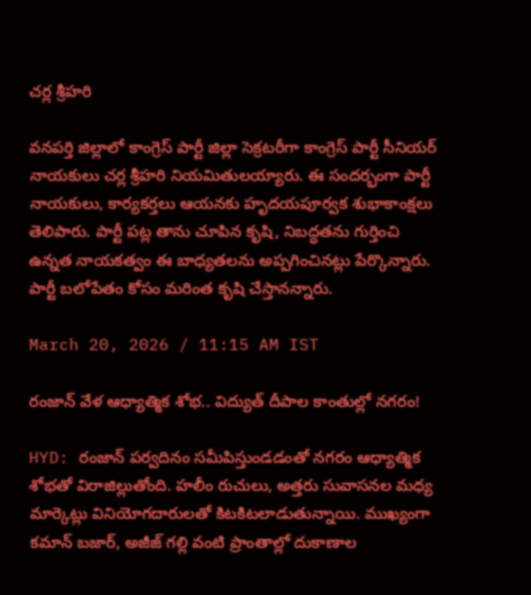చర్ల శ్రీహరి

వనపర్తి జిల్లాలో కాంగ్రెస్ పార్టీ జిల్లా సెక్రటరీగా కాంగ్రెస్ పార్టీ సీనియర్ నాయకులు చర్ల శ్రీహరి నియమితులయ్యారు. ఈ సందర్భంగా పార్టీ నాయకులు, కార్యకర్తలు ఆయనకు హృదయపూర్వక శుభాకాంక్షలు తెలిపారు. పార్టీ పట్ల తాను చూపిన కృషి, నిబద్ధతను గుర్తించి ఉన్నత నాయకత్వం ఈ బాధ్యతలను అప్పగించినట్లు పేర్కొన్నారు. పార్టీ బలోపేతం కోసం మరింత కృషి చేస్తానన్నారు.

March 20, 2026 / 11:15 AM IST

రంజాన్ వేళ ఆధ్యాత్మిక శోభ.. విద్యుత్ దీపాల కాంతుల్లో నగరం!

HYD: రంజాన్ పర్వదినం సమీపిస్తుండడంతో నగరం ఆధ్యాత్మిక శోభతో విరాజిల్లుతోంది. హలీం రుచులు, అత్తరు సువాసనల మధ్య మార్కెట్లు వినియోగదారులతో కిటకిటలాడుతున్నాయి. ముఖ్యంగా కమాన్ బజార్, అజీజ్ గల్లి వంటి ప్రాంతాల్లో దుకాణాల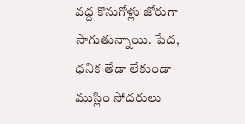వద్ద కొనుగోళ్లు జోరుగా సాగుతున్నాయి. పేద, ధనిక తేడా లేకుండా ముస్లిం సోదరులు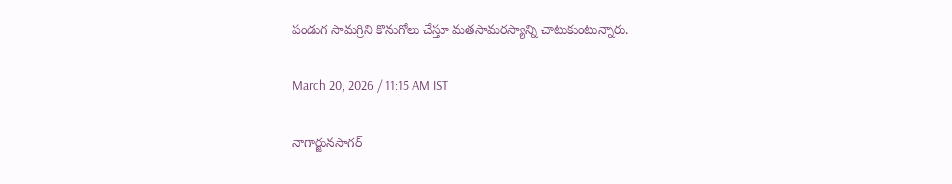పండుగ సామగ్రిని కొనుగోలు చేస్తూ మతసామరస్యాన్ని చాటుకుంటున్నారు.

March 20, 2026 / 11:15 AM IST

నాగార్జునసాగర్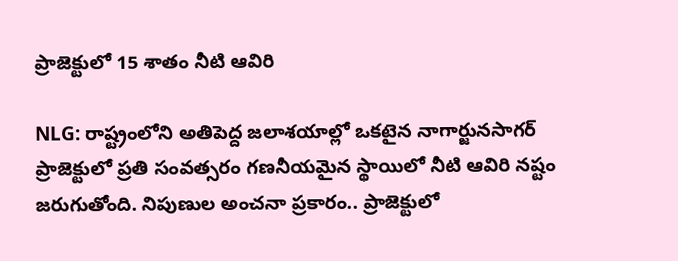ప్రాజెక్టులో 15 శాతం నీటి ఆవిరి

NLG: రాష్ట్రంలోని అతిపెద్ద జలాశయాల్లో ఒకటైన నాగార్జునసాగర్ ప్రాజెక్టులో ప్రతి సంవత్సరం గణనీయమైన స్థాయిలో నీటి ఆవిరి నష్టం జరుగుతోంది. నిపుణుల అంచనా ప్రకారం.. ప్రాజెక్టులో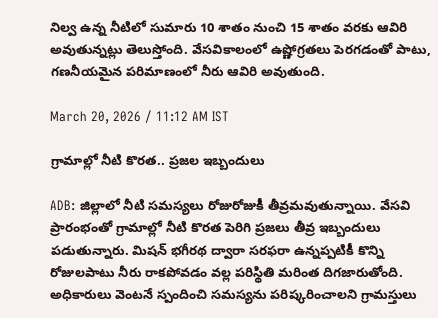నిల్వ ఉన్న నీటిలో సుమారు 10 శాతం నుంచి 15 శాతం వరకు ఆవిరి అవుతున్నట్లు తెలుస్తోంది. వేసవికాలంలో ఉష్ణోగ్రతలు పెరగడంతో పాటు, గణనీయమైన పరిమాణంలో నీరు ఆవిరి అవుతుంది.

March 20, 2026 / 11:12 AM IST

గ్రామాల్లో నీటి కొరత.. ప్రజల ఇబ్బందులు

ADB: జిల్లాలో నీటి సమస్యలు రోజురోజుకీ తీవ్రమవుతున్నాయి. వేసవి ప్రారంభంతో గ్రామాల్లో నీటి కొరత పెరిగి ప్రజలు తీవ్ర ఇబ్బందులు పడుతున్నారు. మిషన్ భగీరథ ద్వారా సరఫరా ఉన్నప్పటికీ కొన్ని రోజులపాటు నీరు రాకపోవడం వల్ల పరిస్థితి మరింత దిగజారుతోంది. అధికారులు వెంటనే స్పందించి సమస్యను పరిష్కరించాలని గ్రామస్తులు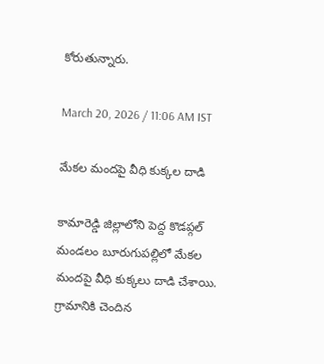కోరుతున్నారు.

March 20, 2026 / 11:06 AM IST

మేకల మందపై వీధి కుక్కల దాడి

కామారెడ్డి జిల్లాలోని పెద్ద కొడప్గల్ మండలం బూరుగుపల్లిలో మేకల మందపై వీధి కుక్కలు దాడి చేశాయి. గ్రామానికి చెందిన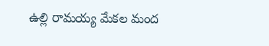ఉల్లి రామయ్య మేకల మంద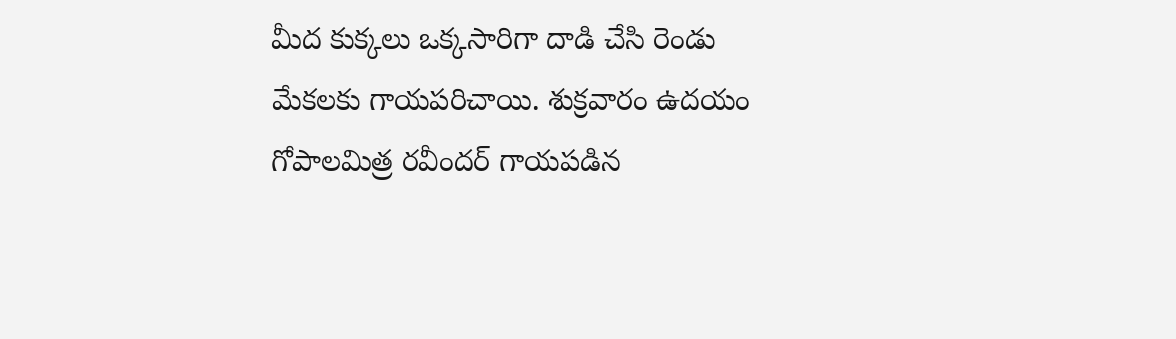మీద కుక్కలు ఒక్కసారిగా దాడి చేసి రెండు మేకలకు గాయపరిచాయి. శుక్రవారం ఉదయం గోపాలమిత్ర రవీందర్ గాయపడిన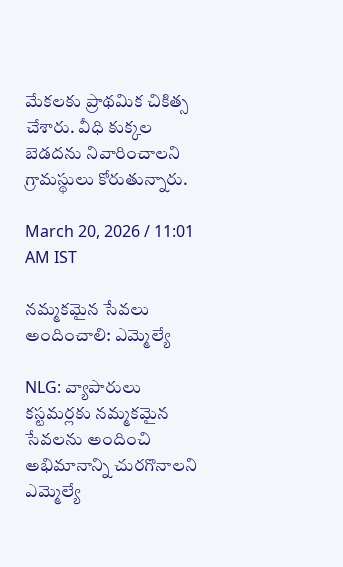మేకలకు ప్రాథమిక చికిత్స చేశారు. వీధి కుక్కల బెడదను నివారించాలని గ్రామస్థులు కోరుతున్నారు.

March 20, 2026 / 11:01 AM IST

నమ్మకమైన సేవలు అందించాలి: ఎమ్మెల్యే

NLG: వ్యాపారులు కస్టమర్లకు నమ్మకమైన సేవలను అందించి అభిమానాన్ని చురగొనాలని ఎమ్మెల్యే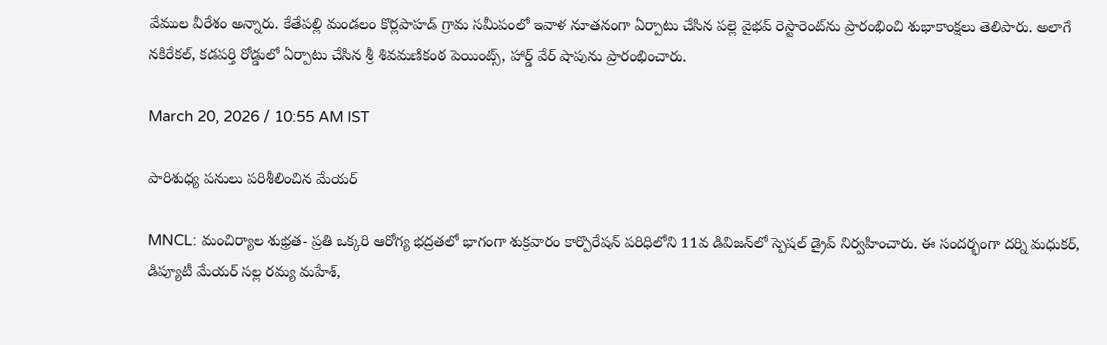వేముల వీరేశం అన్నారు. కేతేపల్లి మండలం కొర్లపాహడ్ గ్రామ సమీపంలో ఇవాళ నూతనంగా ఏర్పాటు చేసిన పల్లె వైభవ్ రెస్టారెంట్‌ను ప్రారంభించి శుభాకాంక్షలు తెలిపారు. అలాగే నకిరేకల్, కడపర్తి రోడ్డులో ఏర్పాటు చేసిన శ్రీ శివమణికంఠ పెయింట్స్, హార్డ్ వేర్ షాపును ప్రారంభించారు.

March 20, 2026 / 10:55 AM IST

పారిశుధ్య పనులు పరిశీలించిన మేయర్

MNCL: మంచిర్యాల శుభ్రత- ప్రతి ఒక్కరి ఆరోగ్య భద్రతలో భాగంగా శుక్రవారం కార్పొరేషన్ పరిధిలోని 11వ డివిజన్‌లో స్పెషల్ డ్రైవ్ నిర్వహించారు. ఈ సందర్భంగా దర్ని మధుకర్, డిప్యూటీ మేయర్ సల్ల రమ్య మహేశ్,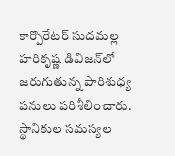కార్పొరేటర్ సుదమల్ల హరికృష్ణ డివిజన్‌లో జరుగుతున్న పారిశుధ్య పనులు పరిశీలించారు. స్థానికుల సమస్యల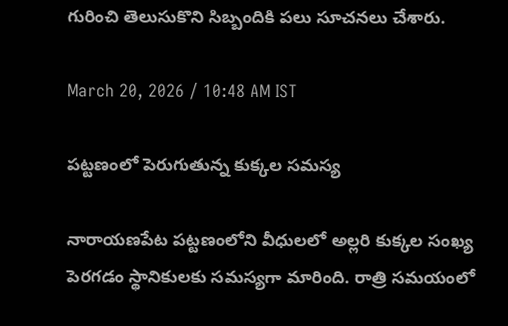గురించి తెలుసుకొని సిబ్బందికి పలు సూచనలు చేశారు.

March 20, 2026 / 10:48 AM IST

పట్టణంలో పెరుగుతున్న కుక్కల సమస్య

నారాయణపేట పట్టణంలోని వీధులలో అల్లరి కుక్కల సంఖ్య పెరగడం స్థానికులకు సమస్యగా మారింది. రాత్రి సమయంలో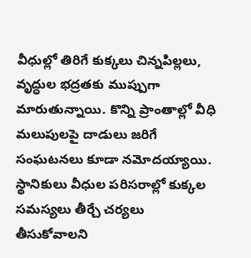వీధుల్లో తిరిగే కుక్కలు చిన్నపిల్లలు, వృద్ధుల భద్రతకు ముప్పుగా మారుతున్నాయి. కొన్ని ప్రాంతాల్లో వీధి మలుపులపై దాడులు జరిగే సంఘటనలు కూడా నమోదయ్యాయి. స్థానికులు వీధుల పరిసరాల్లో కుక్కల సమస్యలు తీర్చే చర్యలు తీసుకోవాలని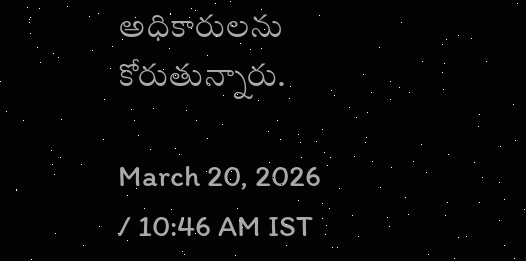అధికారులను కోరుతున్నారు.

March 20, 2026 / 10:46 AM IST